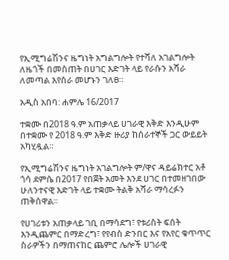የኢሚግሬሽንና ዜግነት አግልግሎት የተሻለ አገልግሎት ለዜጎች በመስጠት በሀገር እድገት ላይ የራሱን አሻራ ለመጣል እየሰራ መሆኑን ገለፀ።

አዲስ አበባ: ሐምሌ 16/2017

ተቋሙ በ2018 ዓ.ም አጠቃላይ ሀገራዊ እቅድ እንዲሁም በተቋሙ የ 2018 ዓ.ም እቅድ ዙሪያ ከሰራተኞች ጋር ውይይት አካሂዷል።

የኢሚግሬሽንና ዜግነት አገልግሎት ም/ዋና ዳይሬክተር አቶ ጎሳ ደምሴ በ2017 የበጀት አመት እንደ ሀገር በተመዘገበው ሁለንተናዊ እድገት ላይ ተቋሙ ትልቅ አሻራ ማሳረፉን ጠቅሰዋል፡፡

የሀገሪቱን አጠቃላይ ገቢ በማሳደግ፣ የቱሪስት ፍሰት እንዲጨምር በማድረግ፣ የየብስ ድንበር እና የአየር ቁጥጥር ስራዎችን በማጠናከር ጨምሮ ሌሎች ሀገራዊ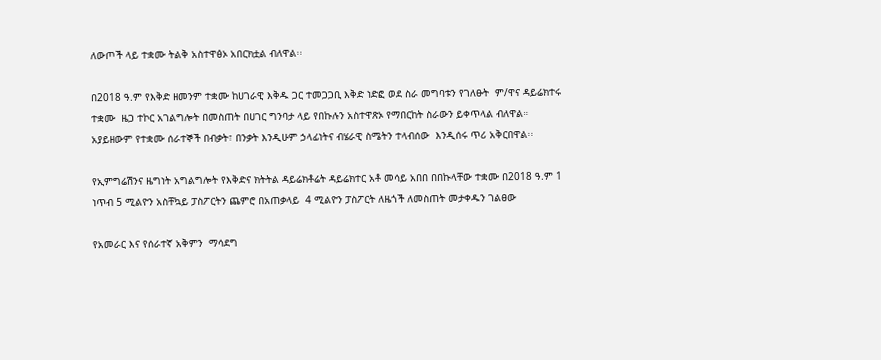ለውጦች ላይ ተቋሙ ትልቅ አስተዋፅኦ አበርክቷል ብለዋል፡፡

በ2018 ዓ.ም የእቅድ ዘመንም ተቋሙ ከሀገራዊ እቅዱ ጋር ተመጋጋቢ እቅድ ነድፎ ወደ ስራ መግባቱን የገለፁት  ም/ዋና ዳይሬክተሩ ተቋሙ  ዜጋ ተኮር አገልግሎት በመስጠት በሀገር ግንባታ ላይ የበኩሉን አስተዋጽኦ የማበርከት ስራውን ይቀጥላል ብለዋል። አያይዘውም የተቋሙ ሰራተኞች በብቃት፣ በንቃት እንዲሁም ኃላፊነትና ብሄራዊ ስሜትን ተላብሰው  እንዲሰሩ ጥሪ አቅርበዋል፡፡

የኢምግሬሽንና ዜግነት አግልግሎት የእቅድና ክትትል ዳይሬክቶሬት ዳይሬክተር አቶ መሳይ አበበ በበኩላቸው ተቋሙ በ2018 ዓ.ም 1 ነጥብ 5 ሚልዮን አስቸኳይ ፓስፖርትን ጨምሮ በአጠቃላይ  4 ሚልዮን ፓስፖርት ለዜጎች ለመስጠት መታቀዱን ገልፀው

የአመራር እና የሰራተኛ አቅምን  ማሳደግ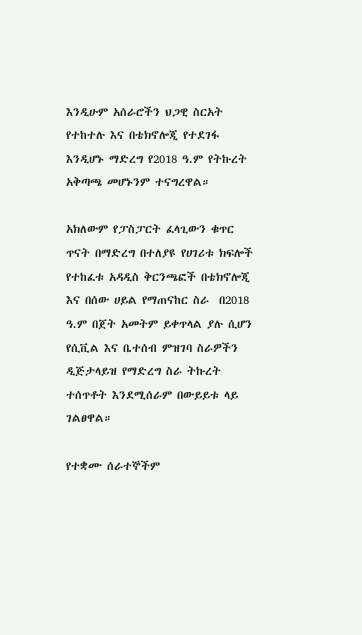እንዲሁም አሰራሮችን ህጋዊ ስርአት የተከተሉ እና በቴክኖሎጂ የተደገፋ እንዲሆኑ ማድረግ የ2018 ዓ.ም የትኩረት አቅጣጫ መሆኑንም ተናግረዋል።

አክለውም የፓስፓርት ፈላጊውን ቁጥር ጥናት በማድረግ በተለያዩ የሀገሪቱ ክፍሎች የተከፈቱ አዳዲስ ቅርንጫፎች በቴክኖሎጂ እና በሰው ሀይል የማጠናከር ስራ  በ2018 ዓ.ም በጀት አመትም ይቀጥላል ያሉ ሲሆን የሲቪል እና ቤተሰብ ምዝገባ ስራዎችን ዲጅታላይዝ የማድረግ ስራ ትኩረት ተሰጥቶት እንደሚሰራም በውይይቱ ላይ ገልፀዋል።

የተቋሙ ሰራተኞችም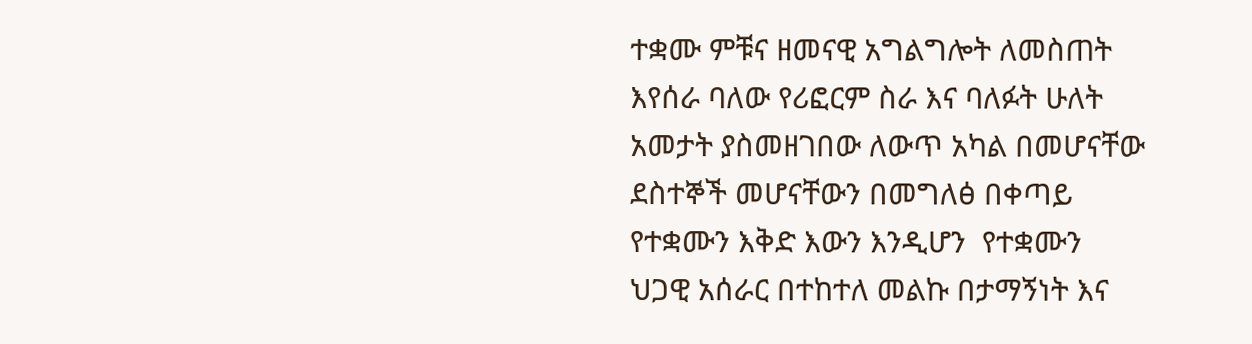ተቋሙ ምቹና ዘመናዊ አግልግሎት ለመስጠት እየሰራ ባለው የሪፎርም ስራ እና ባለፉት ሁለት አመታት ያስመዘገበው ለውጥ አካል በመሆናቸው ደስተኞች መሆናቸውን በመግለፅ በቀጣይ የተቋሙን እቅድ እውን እንዲሆን  የተቋሙን ህጋዊ አሰራር በተከተለ መልኩ በታማኝነት እና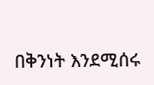በቅንነት እንደሚሰሩ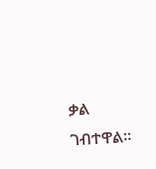ቃል ገብተዋል።